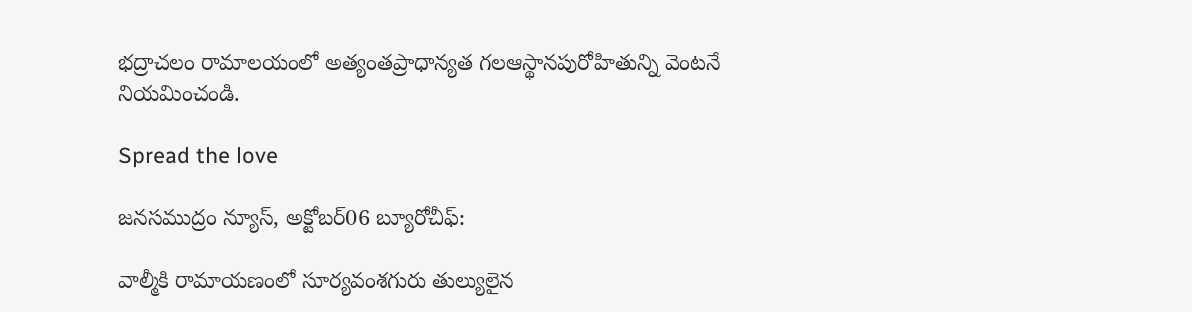భద్రాచలం రామాలయంలో అత్యంతప్రాధాన్యత గలఆస్థానపురోహితున్ని వెంటనే నియమించండి.

Spread the love

జనసముద్రం న్యూస్, అక్టోబర్06 బ్యూరోచీఫ్:

వాల్మీకి రామాయణంలో సూర్యవంశగురు తుల్యులైన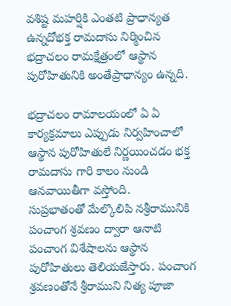వశిష్ట మహర్షికి ఎంతటి ప్రాధాన్యత ఉన్నదోభక్త రామదాసు నిర్మించిన భద్రాచలం రామక్షేత్రంలో ఆస్థాన పురోహితునికి అంతేప్రాధాన్యం ఉన్నది.

భద్రాచలం రామాలయంలో ఏ ఏ కార్యక్రమాలు ఎప్పుడు నిర్వహించాలో ఆస్థాన పురోహితులే నిర్ణయించడం భక్త రామదాసు గారి కాలం నుండి ఆనవాయితీగా వస్తోంది.
సుప్రభాతంతో మేల్కొలిపి నశ్రీరామునికి పంచాంగ శ్రవణం ద్వారా ఆనాటి పంచాంగ విశేషాలను ఆస్థాన పురోహితులు తెలియజేస్తారు. పంచాంగ శ్రవణంతోనే శ్రీరాముని నిత్య పూజా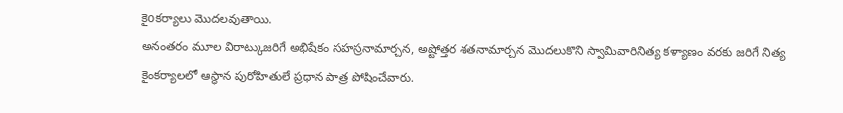కైoకర్యాలు మొదలవుతాయి.
అనంతరం మూల విరాట్కుజరిగే అభిషేకం సహస్రనామార్చన, అష్టోత్తర శతనామార్చన మొదలుకొని స్వామివారినిత్య కళ్యాణం వరకు జరిగే నిత్య కైంకర్యాలలో ఆస్థాన పురోహితులే ప్రధాన పాత్ర పోషించేవారు.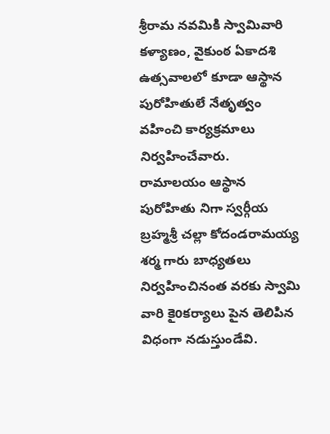శ్రీరామ నవమికి స్వామివారి కళ్యాణం, వైకుంఠ ఏకాదశి ఉత్సవాలలో కూడా ఆస్థాన పురోహితులే నేతృత్వం వహించి కార్యక్రమాలు నిర్వహించేవారు.
రామాలయం ఆస్థాన పురోహితు నిగా స్వర్గీయ బ్రహ్మశ్రీ చల్లా కోదండరామయ్య శర్మ గారు బాధ్యతలు నిర్వహించినంత వరకు స్వామి వారి కైoకర్యాలు పైన తెలిపిన విధంగా నడుస్తుండేవి.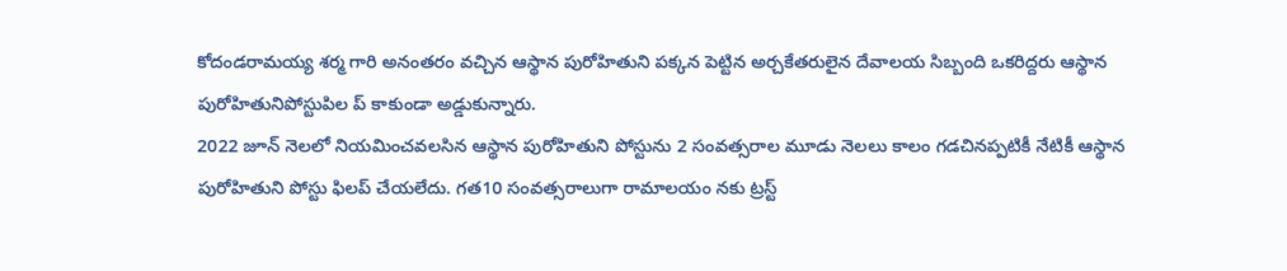కోదండరామయ్య శర్మ గారి అనంతరం వచ్చిన ఆస్థాన పురోహితుని పక్కన పెట్టిన అర్చకేతరులైన దేవాలయ సిబ్బంది ఒకరిద్దరు ఆస్థాన పురోహితునిపోస్టుపిల ప్ కాకుండా అడ్డుకున్నారు.
2022 జూన్ నెలలో నియమించవలసిన ఆస్థాన పురోహితుని పోస్టును 2 సంవత్సరాల మూడు నెలలు కాలం గడచినప్పటికీ నేటికీ ఆస్థాన పురోహితుని పోస్టు ఫిలప్ చేయలేదు. గత10 సంవత్సరాలుగా రామాలయం నకు ట్రస్ట్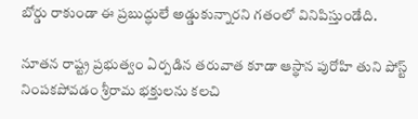బోర్డు రాకుండా ఈ ప్రబుద్ధులే అడ్డుకున్నారని గతంలో వినిపిస్తుండేది.

నూతన రాష్ట్ర ప్రభుత్వం ఏర్పడిన తరువాత కూడా ఆస్థాన పురోహి తుని పోస్ట్ నింపకపోవడం శ్రీరామ భక్తులను కలచి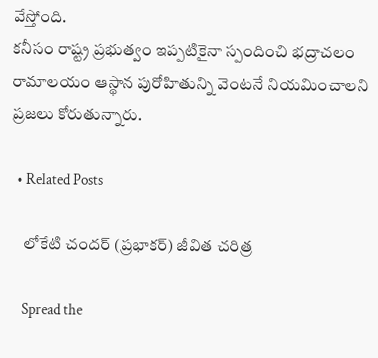వేస్తోంది.
కనీసం రాష్ట్ర ప్రభుత్వం ఇప్పటికైనా స్పందించి భద్రాచలం రామాలయం ఆస్థాన పురోహితున్ని వెంటనే నియమించాలని ప్రజలు కోరుతున్నారు.

  • Related Posts

    లోకేటి చందర్ (ప్రభాకర్) జీవిత చరిత్ర

    Spread the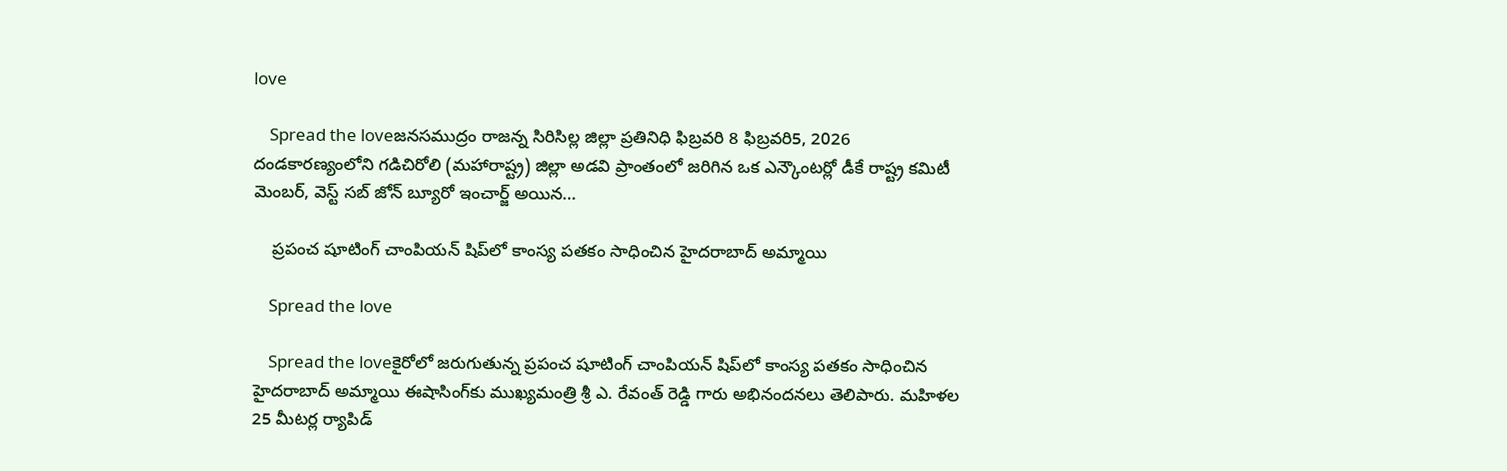love

    Spread the loveజనసముద్రం రాజన్న సిరిసిల్ల జిల్లా ప్రతినిధి ఫిబ్రవరి 8 ఫిబ్రవరి5, 2026 దండకారణ్యంలోని గడిచిరోలి (మహారాష్ట్ర) జిల్లా అడవి ప్రాంతంలో జరిగిన ఒక ఎన్కౌంటర్లో డీకే రాష్ట్ర కమిటీ మెంబర్, వెస్ట్ సబ్ జోన్ బ్యూరో ఇంచార్జ్ అయిన…

    ప్రపంచ షూటింగ్ చాంపియన్ షిప్‌లో కాంస్య పతకం సాధించిన హైదరాబాద్ అమ్మాయి

    Spread the love

    Spread the loveకైరోలో జరుగుతున్న ప్రపంచ షూటింగ్ చాంపియన్ షిప్‌లో కాంస్య పతకం సాధించిన హైదరాబాద్ అమ్మాయి ఈషాసింగ్‌కు ముఖ్యమంత్రి శ్రీ ఎ. రేవంత్ రెడ్డి గారు అభినందనలు తెలిపారు. మహిళల 25 మీటర్ల ర్యాపిడ్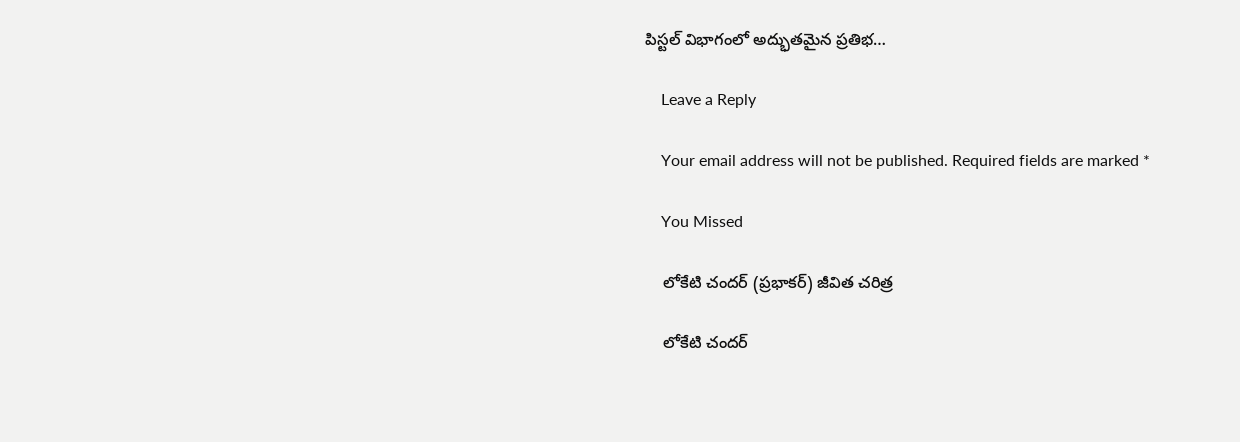పిస్టల్ విభాగంలో అద్భుతమైన ప్రతిభ…

    Leave a Reply

    Your email address will not be published. Required fields are marked *

    You Missed

    లోకేటి చందర్ (ప్రభాకర్) జీవిత చరిత్ర

    లోకేటి చందర్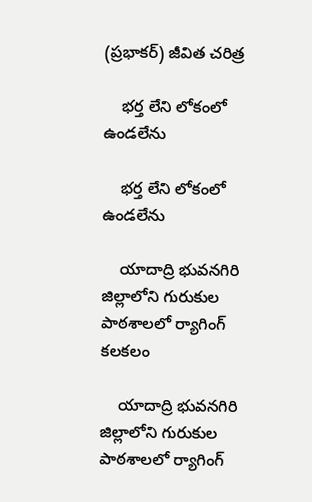(ప్రభాకర్) జీవిత చరిత్ర

    భర్త లేని లోకంలో ఉండలేను

    భర్త లేని లోకంలో ఉండలేను

    యాదాద్రి భువనగిరి జిల్లాలోని గురుకుల పాఠశాలలో ర్యాగింగ్ కలకలం

    యాదాద్రి భువనగిరి జిల్లాలోని గురుకుల పాఠశాలలో ర్యాగింగ్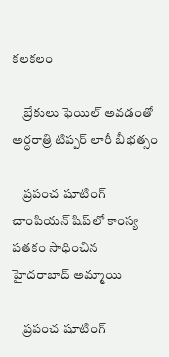కలకలం

    బ్రేకులు ఫెయిల్ అవడంతో అర్ధరాత్రి టిప్పర్ లారీ బీభత్సం

    ప్రపంచ షూటింగ్ చాంపియన్ షిప్‌లో కాంస్య పతకం సాధించిన హైదరాబాద్ అమ్మాయి

    ప్రపంచ షూటింగ్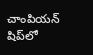చాంపియన్ షిప్‌లో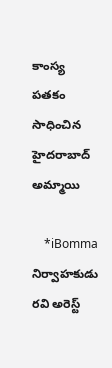కాంస్య పతకం సాధించిన హైదరాబాద్ అమ్మాయి

    *iBomma నిర్వాహకుడు రవి అరెస్ట్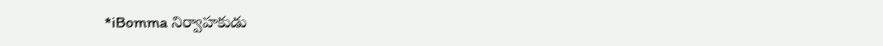*iBomma నిర్వాహకుడు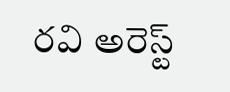రవి అరెస్ట్